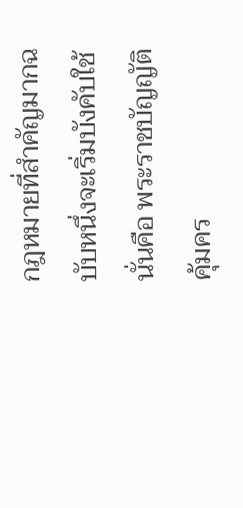กฎหมายที่สำคัญมากฉบับหนึ่งจะเริ่มบังคับใช้ นั่นคือ พระราชบัญญัติคุ้มคร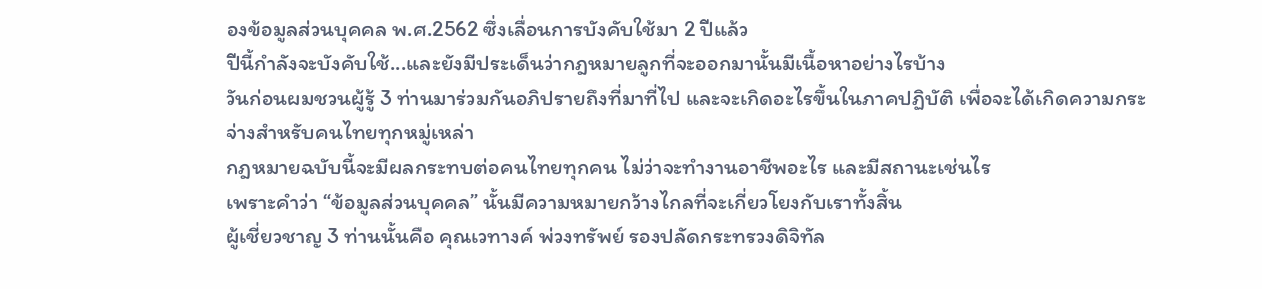องข้อมูลส่วนบุคคล พ.ศ.2562 ซึ่งเลื่อนการบังคับใช้มา 2 ปีแล้ว
ปีนี้กำลังจะบังคับใช้...และยังมีประเด็นว่ากฎหมายลูกที่จะออกมานั้นมีเนื้อหาอย่างไรบ้าง
วันก่อนผมชวนผู้รู้ 3 ท่านมาร่วมกันอภิปรายถึงที่มาที่ไป และจะเกิดอะไรขึ้นในภาคปฏิบัติ เพื่อจะได้เกิดความกระจ่างสำหรับคนไทยทุกหมู่เหล่า
กฎหมายฉบับนี้จะมีผลกระทบต่อคนไทยทุกคน ไม่ว่าจะทำงานอาชีพอะไร และมีสถานะเช่นไร
เพราะคำว่า “ข้อมูลส่วนบุคคล” นั้นมีความหมายกว้างไกลที่จะเกี่ยวโยงกับเราทั้งสิ้น
ผู้เชี่ยวชาญ 3 ท่านนั้นคือ คุณเวทางค์ พ่วงทรัพย์ รองปลัดกระทรวงดิจิทัล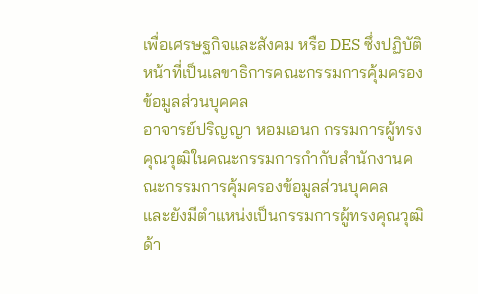เพื่อเศรษฐกิจและสังคม หรือ DES ซึ่งปฏิบัติหน้าที่เป็นเลขาธิการคณะกรรมการคุ้มครองข้อมูลส่วนบุคคล
อาจารย์ปริญญา หอมเอนก กรรมการผู้ทรงคุณวุฒิในคณะกรรมการกำกับสำนักงานคณะกรรมการคุ้มครองข้อมูลส่วนบุคคล
และยังมีตำแหน่งเป็นกรรมการผู้ทรงคุณวุฒิ ด้า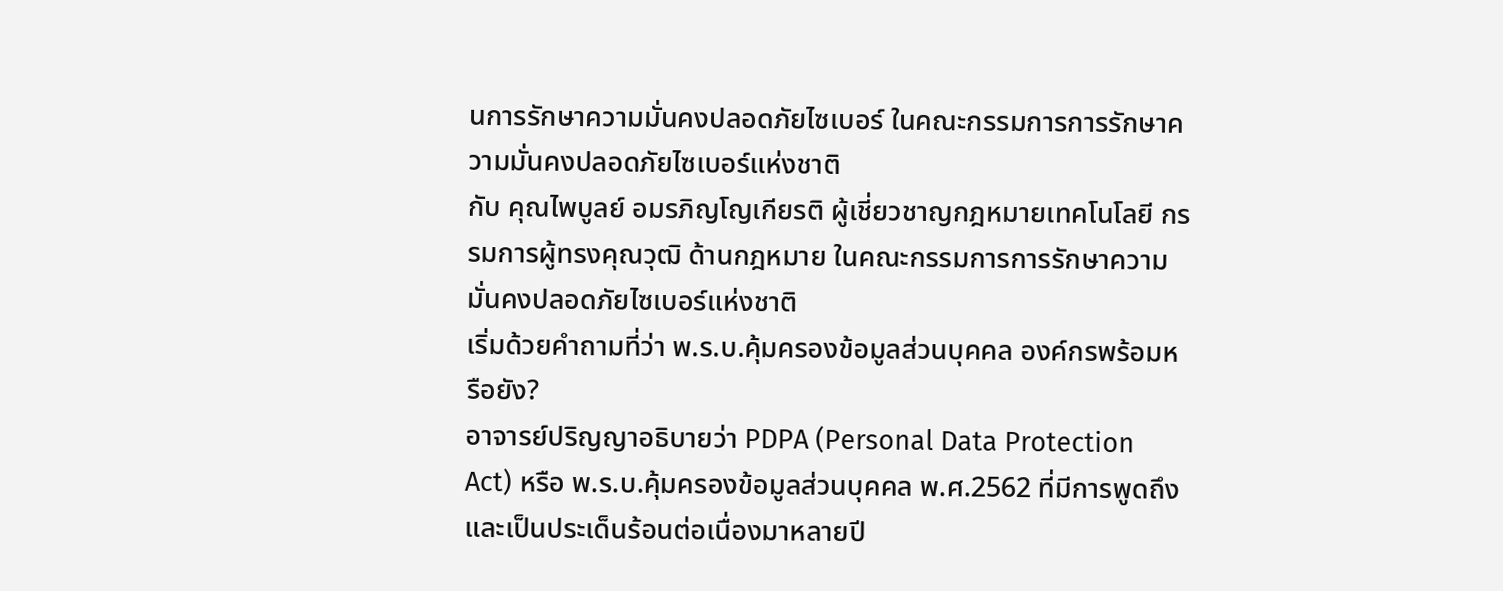นการรักษาความมั่นคงปลอดภัยไซเบอร์ ในคณะกรรมการการรักษาความมั่นคงปลอดภัยไซเบอร์แห่งชาติ
กับ คุณไพบูลย์ อมรภิญโญเกียรติ ผู้เชี่ยวชาญกฎหมายเทคโนโลยี กรรมการผู้ทรงคุณวุฒิ ด้านกฎหมาย ในคณะกรรมการการรักษาความมั่นคงปลอดภัยไซเบอร์แห่งชาติ
เริ่มด้วยคำถามที่ว่า พ.ร.บ.คุ้มครองข้อมูลส่วนบุคคล องค์กรพร้อมหรือยัง?
อาจารย์ปริญญาอธิบายว่า PDPA (Personal Data Protection Act) หรือ พ.ร.บ.คุ้มครองข้อมูลส่วนบุคคล พ.ศ.2562 ที่มีการพูดถึงและเป็นประเด็นร้อนต่อเนื่องมาหลายปี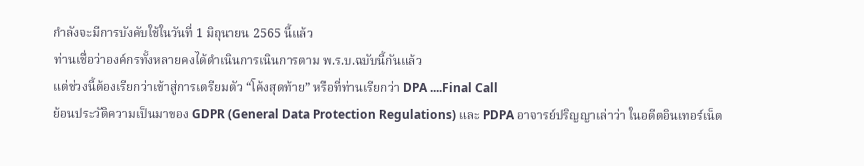กำลังจะมีการบังคับใช้ในวันที่ 1 มิถุนายน 2565 นี้แล้ว
ท่านเชื่อว่าองค์กรทั้งหลายคงได้ดำเนินการเนินการตาม พ.ร.บ.ฉบับนี้กันแล้ว
แต่ช่วงนี้ต้องเรียกว่าเข้าสู่การเตรียมตัว “โค้งสุดท้าย” หรือที่ท่านเรียกว่า DPA ....Final Call
ย้อนประวัติความเป็นมาของ GDPR (General Data Protection Regulations) และ PDPA อาจารย์ปริญญาเล่าว่า ในอดีตอินเทอร์เน็ต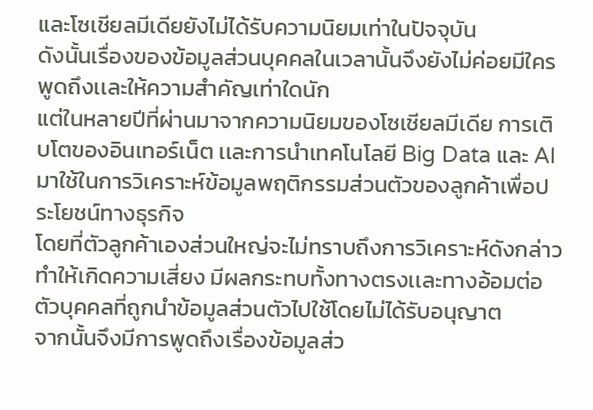และโซเชียลมีเดียยังไม่ได้รับความนิยมเท่าในปัจจุบัน
ดังนั้นเรื่องของข้อมูลส่วนบุคคลในเวลานั้นจึงยังไม่ค่อยมีใครพูดถึงเเละให้ความสำคัญเท่าใดนัก
แต่ในหลายปีที่ผ่านมาจากความนิยมของโซเชียลมีเดีย การเติบโตของอินเทอร์เน็ต เเละการนำเทคโนโลยี Big Data และ AI มาใช้ในการวิเคราะห์ข้อมูลพฤติกรรมส่วนตัวของลูกค้าเพื่อประโยชน์ทางธุรกิจ
โดยที่ตัวลูกค้าเองส่วนใหญ่จะไม่ทราบถึงการวิเคราะห์ดังกล่าว
ทำให้เกิดความเสี่ยง มีผลกระทบทั้งทางตรงเเละทางอ้อมต่อตัวบุคคลที่ถูกนำข้อมูลส่วนตัวไปใช้โดยไม่ได้รับอนุญาต
จากนั้นจึงมีการพูดถึงเรื่องข้อมูลส่ว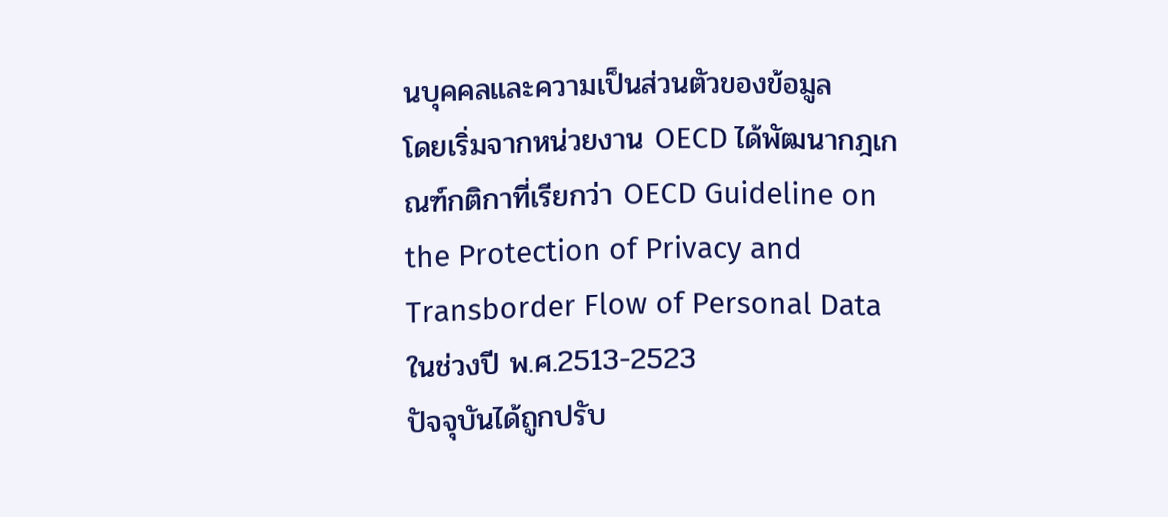นบุคคลและความเป็นส่วนตัวของข้อมูล
โดยเริ่มจากหน่วยงาน OECD ได้พัฒนากฎเกณฑ์กติกาที่เรียกว่า OECD Guideline on the Protection of Privacy and Transborder Flow of Personal Data ในช่วงปี พ.ศ.2513-2523
ปัจจุบันได้ถูกปรับ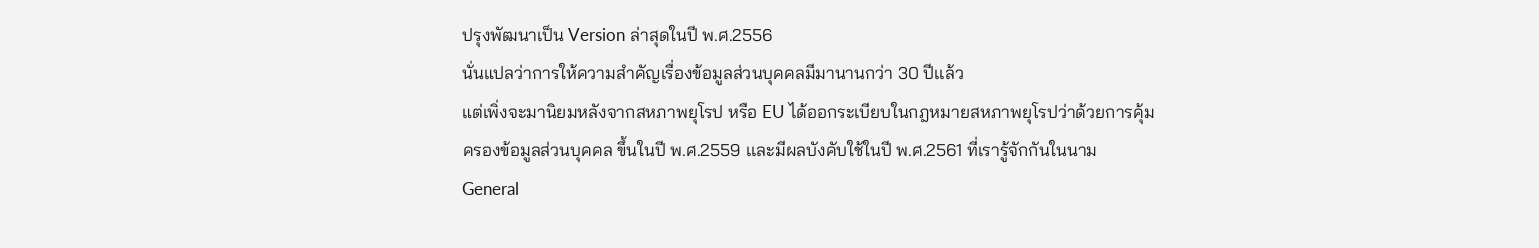ปรุงพัฒนาเป็น Version ล่าสุดในปี พ.ศ.2556
นั่นแปลว่าการให้ความสำคัญเรื่องข้อมูลส่วนบุคคลมีมานานกว่า 30 ปีเเล้ว
แต่เพิ่งจะมานิยมหลังจากสหภาพยุโรป หรือ EU ได้ออกระเบียบในกฎหมายสหภาพยุโรปว่าด้วยการคุ้มครองข้อมูลส่วนบุคคล ขึ้นในปี พ.ศ.2559 เเละมีผลบังคับใช้ในปี พ.ศ.2561 ที่เรารู้จักกันในนาม General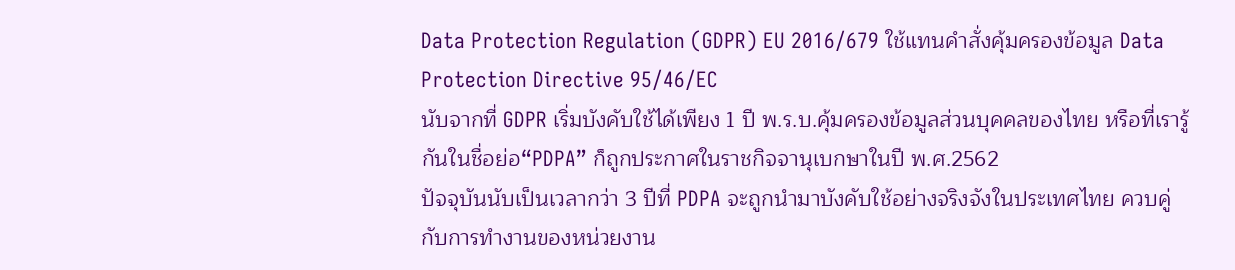Data Protection Regulation (GDPR) EU 2016/679 ใช้แทนคำสั่งคุ้มครองข้อมูล Data Protection Directive 95/46/EC
นับจากที่ GDPR เริ่มบังคับใช้ได้เพียง 1 ปี พ.ร.บ.คุ้มครองข้อมูลส่วนบุคคลของไทย หรือที่เรารู้กันในชื่อย่อ“PDPA” ก็ถูกประกาศในราชกิจจานุเบกษาในปี พ.ศ.2562
ปัจจุบันนับเป็นเวลากว่า 3 ปีที่ PDPA จะถูกนำมาบังคับใช้อย่างจริงจังในประเทศไทย ควบคู่กับการทำงานของหน่วยงาน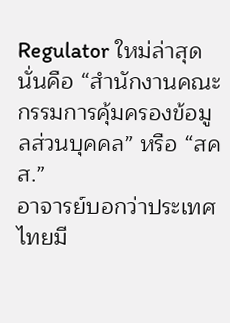Regulator ใหม่ล่าสุด
นั่นคือ “สำนักงานคณะกรรมการคุ้มครองข้อมูลส่วนบุคคล” หรือ “สคส.”
อาจารย์บอกว่าประเทศไทยมี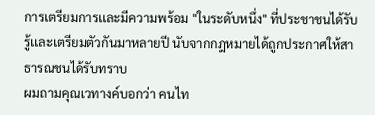การเตรียมการเเละมีความพร้อม "ในระดับหนึ่ง" ที่ประชาชนได้รับรู้เเละเตรียมตัวกันมาหลายปี นับจากกฎหมายได้ถูกประกาศให้สาธารณชนได้รับทราบ
ผมถามคุณเวทางค์บอกว่า คนไท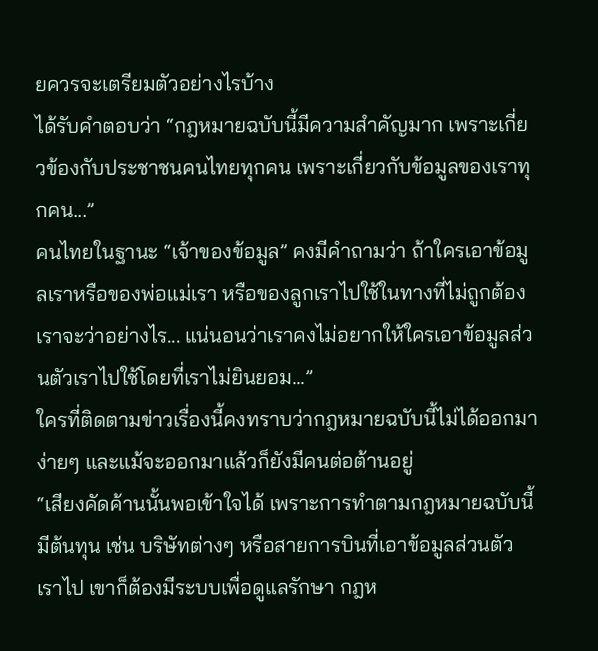ยควรจะเตรียมตัวอย่างไรบ้าง
ได้รับคำตอบว่า “กฎหมายฉบับนี้มีความสำคัญมาก เพราะเกี่ยวข้องกับประชาชนคนไทยทุกคน เพราะเกี่ยวกับข้อมูลของเราทุกคน...”
คนไทยในฐานะ “เจ้าของข้อมูล” คงมีคำถามว่า ถ้าใครเอาข้อมูลเราหรือของพ่อแม่เรา หรือของลูกเราไปใช้ในทางที่ไม่ถูกต้อง เราจะว่าอย่างไร... แน่นอนว่าเราคงไม่อยากให้ใครเอาข้อมูลส่วนตัวเราไปใช้โดยที่เราไม่ยินยอม...”
ใครที่ติดตามข่าวเรื่องนี้คงทราบว่ากฎหมายฉบับนี้ไม่ได้ออกมาง่ายๆ และแม้จะออกมาแล้วก็ยังมีคนต่อต้านอยู่
“เสียงคัดค้านนั้นพอเข้าใจได้ เพราะการทำตามกฎหมายฉบับนี้มีต้นทุน เช่น บริษัทต่างๆ หรือสายการบินที่เอาข้อมูลส่วนตัวเราไป เขาก็ต้องมีระบบเพื่อดูแลรักษา กฎห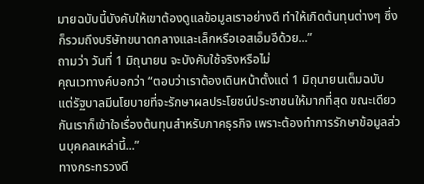มายฉบับนี้บังคับให้เขาต้องดูแลข้อมูลเราอย่างดี ทำให้เกิดต้นทุนต่างๆ ซึ่งก็รวมถึงบริษัทขนาดกลางและเล็กหรือเอสเอ็มอีด้วย...”
ถามว่า วันที่ 1 มิถุนายน จะบังคับใช้จริงหรือไม่
คุณเวทางค์บอกว่า “ตอบว่าเราต้องเดินหน้าตั้งแต่ 1 มิถุนายนเต็มฉบับ แต่รัฐบาลมีนโยบายที่จะรักษาผลประโยชน์ประชาชนให้มากที่สุด ขณะเดียวกันเราก็เข้าใจเรื่องต้นทุนสำหรับภาคธุรกิจ เพราะต้องทำการรักษาข้อมูลส่วนบุคคลเหล่านี้...”
ทางกระทรวงดี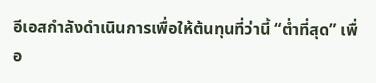อีเอสกำลังดำเนินการเพื่อให้ต้นทุนที่ว่านี้ “ต่ำที่สุด” เพื่อ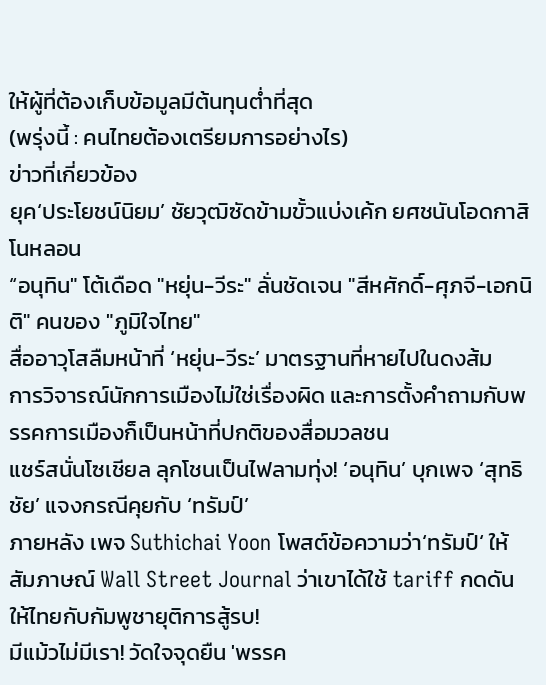ให้ผู้ที่ต้องเก็บข้อมูลมีต้นทุนต่ำที่สุด
(พรุ่งนี้ : คนไทยต้องเตรียมการอย่างไร)
ข่าวที่เกี่ยวข้อง
ยุค‘ประโยชน์นิยม’ ชัยวุฒิซัดข้ามขั้วแบ่งเค้ก ยศชนันโอดกาสิโนหลอน
“อนุทิน" โต้เดือด "หยุ่น-วีระ" ลั่นชัดเจน "สีหศักดิ์-ศุภจี-เอกนิติ" คนของ "ภูมิใจไทย"
สื่ออาวุโสลืมหน้าที่ ‘หยุ่น-วีระ’ มาตรฐานที่หายไปในดงส้ม
การวิจารณ์นักการเมืองไม่ใช่เรื่องผิด และการตั้งคำถามกับพรรคการเมืองก็เป็นหน้าที่ปกติของสื่อมวลชน
แชร์สนั่นโซเชียล ลุกโชนเป็นไฟลามทุ่ง! ‘อนุทิน’ บุกเพจ ‘สุทธิชัย’ แจงกรณีคุยกับ ‘ทรัมป์’
ภายหลัง เพจ Suthichai Yoon โพสต์ข้อความว่า‘ทรัมป์‘ ให้สัมภาษณ์ Wall Street Journal ว่าเขาได้ใช้ tariff กดดันให้ไทยกับกัมพูชายุติการสู้รบ!
มีแม้วไม่มีเรา! วัดใจจุดยืน 'พรรค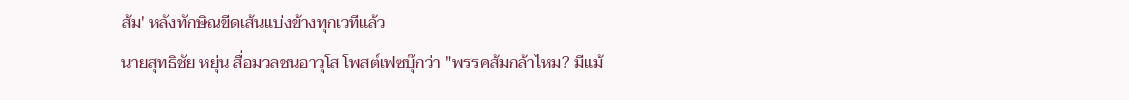ส้ม' หลังทักษิณขีดเส้นแบ่งข้างทุกเวทีแล้ว
นายสุทธิชัย หยุ่น สื่อมวลชนอาวุโส โพสต์เฟซบุ๊กว่า "พรรคส้มกล้าไหม? มีแม้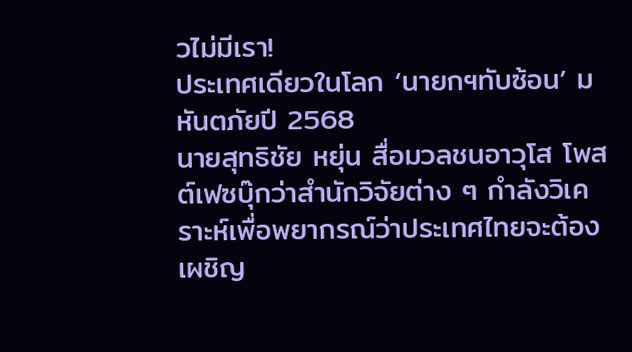วไม่มีเรา!
ประเทศเดียวในโลก ‘นายกฯทับซ้อน’ มหันตภัยปี 2568
นายสุทธิชัย หยุ่น สื่อมวลชนอาวุโส โพสต์เฟซบุ๊กว่าสำนักวิจัยต่าง ๆ กำลังวิเคราะห์เพื่อพยากรณ์ว่าประเทศไทยจะต้องเผชิญ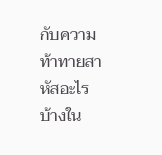กับความท้าทายสาหัสอะไรบ้างใน